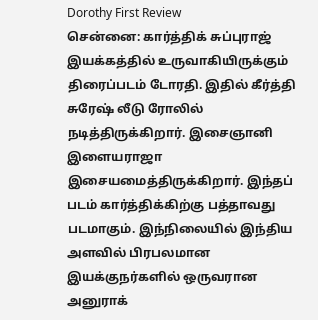Dorothy First Review
சென்னை: கார்த்திக் சுப்புராஜ் இயக்கத்தில் உருவாகியிருக்கும் திரைப்படம் டோரதி. இதில் கீர்த்தி சுரேஷ் லீடு ரோலில் நடித்திருக்கிறார். இசைஞானி இளையராஜா இசையமைத்திருக்கிறார். இந்தப் படம் கார்த்திக்கிற்கு பத்தாவது படமாகும். இந்நிலையில் இந்திய அளவில் பிரபலமான இயக்குநர்களில் ஒருவரான அனுராக்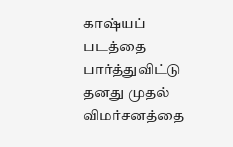காஷ்யப் படத்தை பார்த்துவிட்டு தனது முதல் விமர்சனத்தை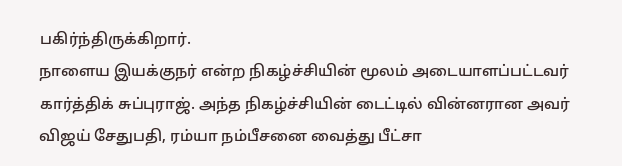பகிர்ந்திருக்கிறார்.
நாளைய இயக்குநர் என்ற நிகழ்ச்சியின் மூலம் அடையாளப்பட்டவர் கார்த்திக் சுப்புராஜ். அந்த நிகழ்ச்சியின் டைட்டில் வின்னரான அவர் விஜய் சேதுபதி, ரம்யா நம்பீசனை வைத்து பீட்சா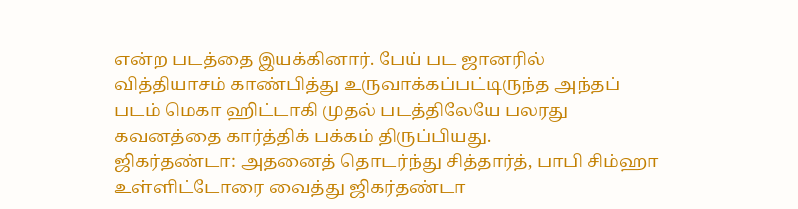என்ற படத்தை இயக்கினார். பேய் பட ஜானரில் வித்தியாசம் காண்பித்து உருவாக்கப்பட்டிருந்த அந்தப் படம் மெகா ஹிட்டாகி முதல் படத்திலேயே பலரது கவனத்தை கார்த்திக் பக்கம் திருப்பியது.
ஜிகர்தண்டா: அதனைத் தொடர்ந்து சித்தார்த், பாபி சிம்ஹா உள்ளிட்டோரை வைத்து ஜிகர்தண்டா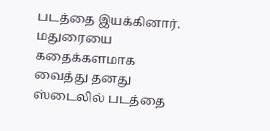படத்தை இயக்கினார். மதுரையை கதைக்களமாக வைத்து தனது ஸ்டைலில் படத்தை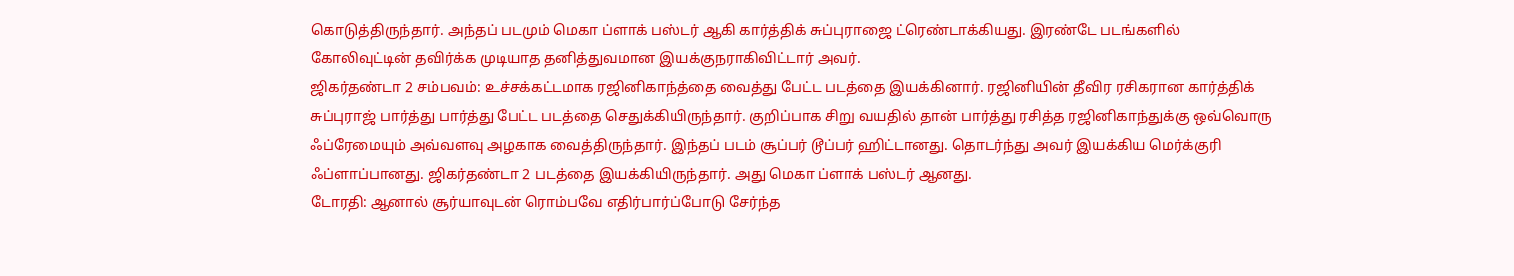கொடுத்திருந்தார். அந்தப் படமும் மெகா ப்ளாக் பஸ்டர் ஆகி கார்த்திக் சுப்புராஜை ட்ரெண்டாக்கியது. இரண்டே படங்களில் கோலிவுட்டின் தவிர்க்க முடியாத தனித்துவமான இயக்குநராகிவிட்டார் அவர்.
ஜிகர்தண்டா 2 சம்பவம்: உச்சக்கட்டமாக ரஜினிகாந்த்தை வைத்து பேட்ட படத்தை இயக்கினார். ரஜினியின் தீவிர ரசிகரான கார்த்திக் சுப்புராஜ் பார்த்து பார்த்து பேட்ட படத்தை செதுக்கியிருந்தார். குறிப்பாக சிறு வயதில் தான் பார்த்து ரசித்த ரஜினிகாந்துக்கு ஒவ்வொரு ஃப்ரேமையும் அவ்வளவு அழகாக வைத்திருந்தார். இந்தப் படம் சூப்பர் டூப்பர் ஹிட்டானது. தொடர்ந்து அவர் இயக்கிய மெர்க்குரி ஃப்ளாப்பானது. ஜிகர்தண்டா 2 படத்தை இயக்கியிருந்தார். அது மெகா ப்ளாக் பஸ்டர் ஆனது.
டோரதி: ஆனால் சூர்யாவுடன் ரொம்பவே எதிர்பார்ப்போடு சேர்ந்த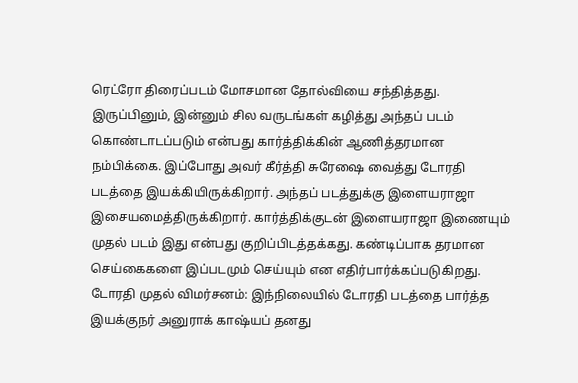ரெட்ரோ திரைப்படம் மோசமான தோல்வியை சந்தித்தது. இருப்பினும், இன்னும் சில வருடங்கள் கழித்து அந்தப் படம் கொண்டாடப்படும் என்பது கார்த்திக்கின் ஆணித்தரமான நம்பிக்கை. இப்போது அவர் கீர்த்தி சுரேஷை வைத்து டோரதி படத்தை இயக்கியிருக்கிறார். அந்தப் படத்துக்கு இளையராஜா இசையமைத்திருக்கிறார். கார்த்திக்குடன் இளையராஜா இணையும் முதல் படம் இது என்பது குறிப்பிடத்தக்கது. கண்டிப்பாக தரமான செய்கைகளை இப்படமும் செய்யும் என எதிர்பார்க்கப்படுகிறது.
டோரதி முதல் விமர்சனம்: இந்நிலையில் டோரதி படத்தை பார்த்த இயக்குநர் அனுராக் காஷ்யப் தனது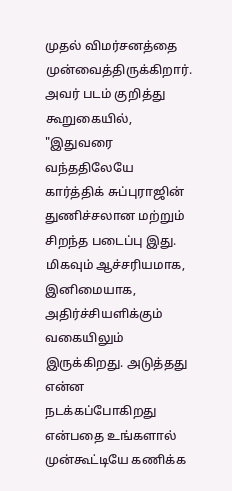முதல் விமர்சனத்தை முன்வைத்திருக்கிறார். அவர் படம் குறித்து கூறுகையில், "இதுவரை வந்ததிலேயே கார்த்திக் சுப்புராஜின் துணிச்சலான மற்றும் சிறந்த படைப்பு இது. மிகவும் ஆச்சரியமாக, இனிமையாக, அதிர்ச்சியளிக்கும் வகையிலும் இருக்கிறது. அடுத்தது என்ன நடக்கப்போகிறது என்பதை உங்களால் முன்கூட்டியே கணிக்க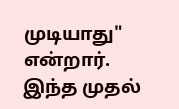முடியாது" என்றார். இந்த முதல்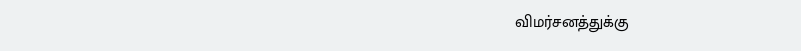விமர்சனத்துக்கு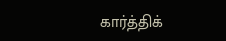கார்த்திக்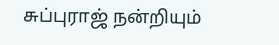சுப்புராஜ் நன்றியும்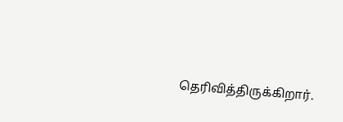தெரிவித்திருக்கிறார்.